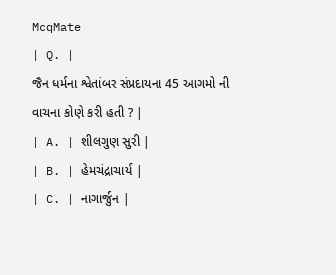McqMate
| Q. |
જૈન ધર્મના શ્વેતાંબર સંપ્રદાયના 45 આગમો ની વાચના કોણે કરી હતી ? |
| A. | શીલગુણ સુરી |
| B. | હેમચંદ્રાચાર્ય |
| C. | નાગાર્જુન |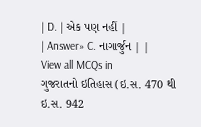| D. | એક પણ નહીં |
| Answer» C. નાગાર્જુન | |
View all MCQs in
ગુજરાતનો ઇતિહાસ (ઇ.સ. 470 થી ઇ.સ. 942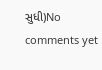સુધી)No comments yet